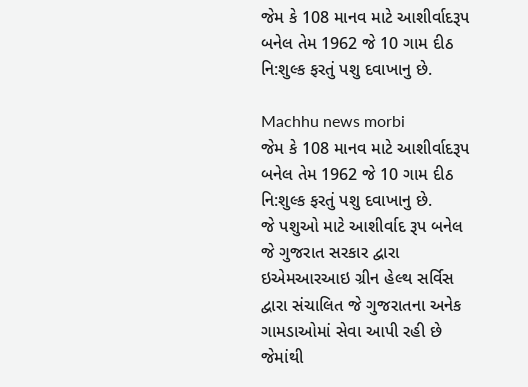જેમ કે 108 માનવ માટે આશીર્વાદરૂપ બનેલ તેમ 1962 જે 10 ગામ દીઠ નિ:શુલ્ક ફરતું પશુ દવાખાનુ છે.

Machhu news morbi
જેમ કે 108 માનવ માટે આશીર્વાદરૂપ બનેલ તેમ 1962 જે 10 ગામ દીઠ નિ:શુલ્ક ફરતું પશુ દવાખાનુ છે.
જે પશુઓ માટે આશીર્વાદ રૂપ બનેલ જે ગુજરાત સરકાર દ્વારા ઇએમઆરઆઇ ગ્રીન હેલ્થ સર્વિસ દ્વારા સંચાલિત જે ગુજરાતના અનેક ગામડાઓમાં સેવા આપી રહી છે જેમાંથી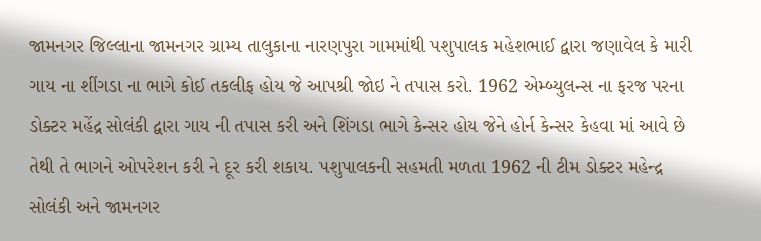જામનગર જિલ્લાના જામનગર ગ્રામ્ય તાલુકાના નારણપુરા ગામમાંથી પશુપાલક મહેશભાઈ દ્વારા જણાવેલ કે મારી ગાય ના શીંગડા ના ભાગે કોઈ તકલીફ હોય જે આપશ્રી જોઇ ને તપાસ કરો. 1962 એમ્બ્યુલન્સ ના ફરજ પરના ડોક્ટર મહેંદ્ર સોલંકી દ્વારા ગાય ની તપાસ કરી અને શિંગડા ભાગે કેન્સર હોય જેને હોર્ન કેન્સર કેહવા માં આવે છે તેથી તે ભાગને ઓપરેશન કરી ને દૂર કરી શકાય. પશુપાલકની સહમતી મળતા 1962 ની ટીમ ડોક્ટર મહેન્દ્ર સોલંકી અને જામનગર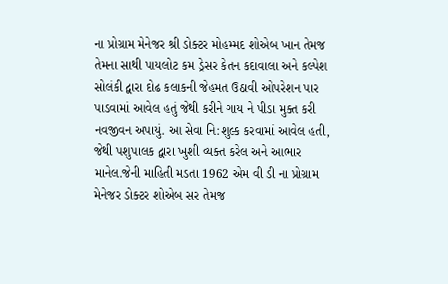ના પ્રોગ્રામ મેનેજર શ્રી ડોક્ટર મોહમ્મદ શોએબ ખાન તેમજ તેમના સાથી પાયલોટ કમ ડ્રેસર કેતન કદાવાલા અને કલ્પેશ સોલંકી દ્વારા દોઢ કલાકની જેહમત ઉઠાવી ઓપરેશન પાર પાડવામાં આવેલ હતું જેથી કરીને ગાય ને પીડા મુક્ત કરી નવજીવન અપાયું. આ સેવા નિ:શુલ્ક કરવામાં આવેલ હતી, જેથી પશુપાલક દ્વારા ખુશી વ્યક્ત કરેલ અને આભાર માનેલ.જેની માહિતી મડતા 1962 એમ વી ડી ના પ્રોગ્રામ મેનેજર ડોક્ટર શોએબ સર તેમજ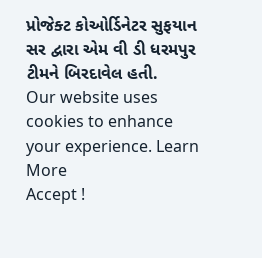પ્રોજેક્ટ કોઓર્ડિનેટર સુફયાન સર દ્વારા એમ વી ડી ધરમપુર ટીમને બિરદાવેલ હતી.
Our website uses cookies to enhance your experience. Learn More
Accept !